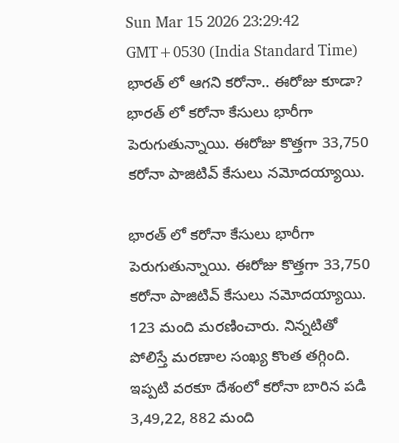Sun Mar 15 2026 23:29:42 GMT+0530 (India Standard Time)
భారత్ లో ఆగని కరోనా.. ఈరోజు కూడా?
భారత్ లో కరోనా కేసులు భారీగా పెరుగుతున్నాయి. ఈరోజు కొత్తగా 33,750 కరోనా పాజిటివ్ కేసులు నమోదయ్యాయి.

భారత్ లో కరోనా కేసులు భారీగా పెరుగుతున్నాయి. ఈరోజు కొత్తగా 33,750 కరోనా పాజిటివ్ కేసులు నమోదయ్యాయి. 123 మంది మరణించారు. నిన్నటితో పోలిస్తే మరణాల సంఖ్య కొంత తగ్గింది. ఇప్పటి వరకూ దేశంలో కరోనా బారిన పడి 3,49,22, 882 మంది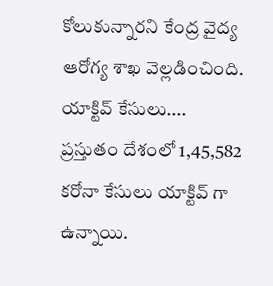కోలుకున్నారని కేంద్ర వైద్య ఆరోగ్య శాఖ వెల్లడించింది.
యాక్టివ్ కేసులు....
ప్రస్తుతం దేశంలో 1,45,582 కరోనా కేసులు యాక్టివ్ గా ఉన్నాయి.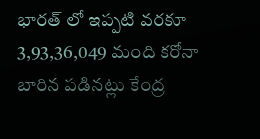భారత్ లో ఇప్పటి వరకూ 3,93,36,049 మంది కరోనా బారిన పడినట్లు కేంద్ర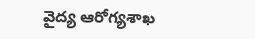వైద్య ఆరోగ్యశాఖ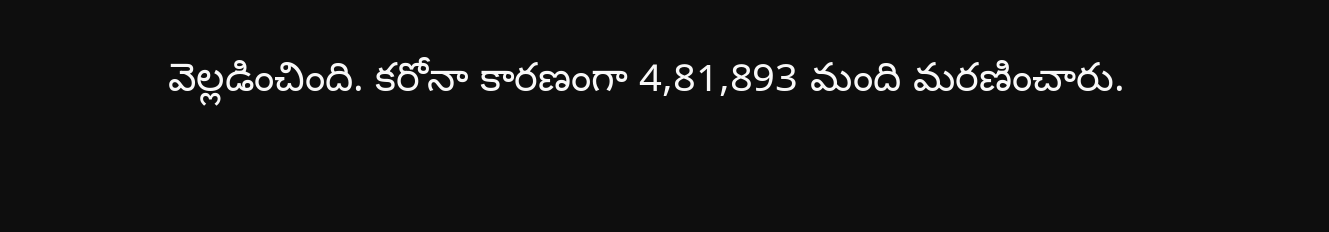వెల్లడించింది. కరోనా కారణంగా 4,81,893 మంది మరణించారు.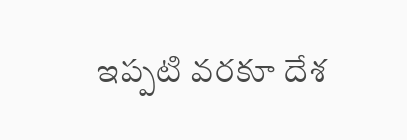ఇప్పటి వరకూ దేశ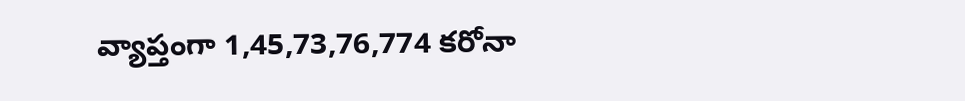వ్యాప్తంగా 1,45,73,76,774 కరోనా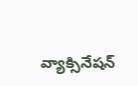వ్యాక్సినేషన్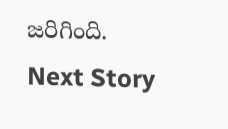జరిగింది.
Next Story